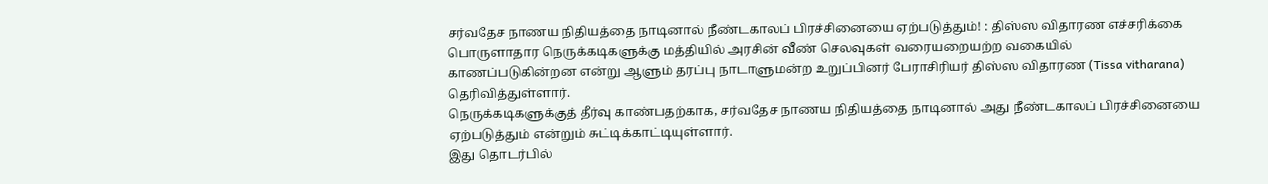சர்வதேச நாணய நிதியத்தை நாடினால் நீண்டகாலப் பிரச்சினையை ஏற்படுத்தும்! : திஸ்ஸ விதாரண எச்சரிக்கை
பொருளாதார நெருக்கடிகளுக்கு மத்தியில் அரசின் வீண் செலவுகள் வரையறையற்ற வகையில் காணப்படுகின்றன என்று ஆளும் தரப்பு நாடாளுமன்ற உறுப்பினர் பேராசிரியர் திஸ்ஸ விதாரண (Tissa vitharana) தெரிவித்துள்ளார்.
நெருக்கடிகளுக்குத் தீர்வு காண்பதற்காக, சர்வதேச நாணய நிதியத்தை நாடினால் அது நீண்டகாலப் பிரச்சினையை ஏற்படுத்தும் என்றும் சுட்டிக்காட்டியுள்ளார்.
இது தொடர்பில்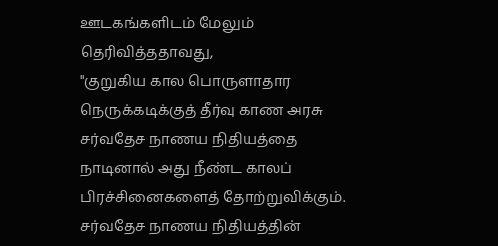ஊடகங்களிடம் மேலும் தெரிவித்ததாவது,
"குறுகிய கால பொருளாதார நெருக்கடிக்குத் தீர்வு காண அரசு சர்வதேச நாணய நிதியத்தை நாடினால் அது நீண்ட காலப் பிரச்சினைகளைத் தோற்றுவிக்கும். சர்வதேச நாணய நிதியத்தின்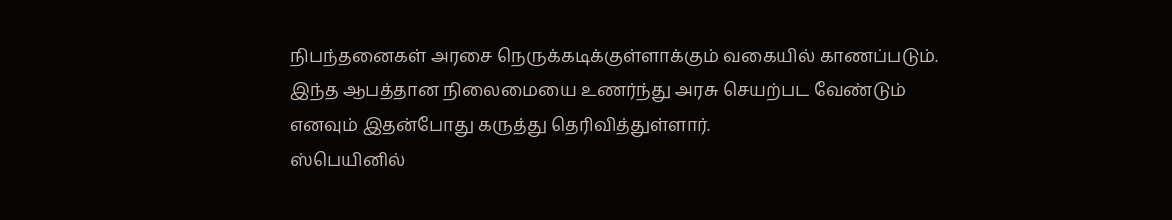நிபந்தனைகள் அரசை நெருக்கடிக்குள்ளாக்கும் வகையில் காணப்படும்.
இந்த ஆபத்தான நிலைமையை உணர்ந்து அரசு செயற்பட வேண்டும் எனவும் இதன்போது கருத்து தெரிவித்துள்ளார்.
ஸ்பெயினில்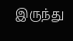இருந்து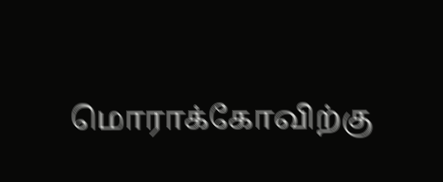மொராக்கோவிற்கு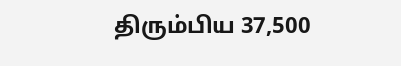திரும்பிய 37,500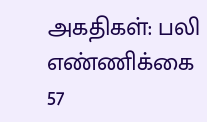அகதிகள்: பலி எண்ணிக்கை 57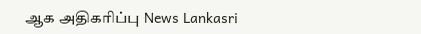ஆக அதிகரிப்பு News Lankasri